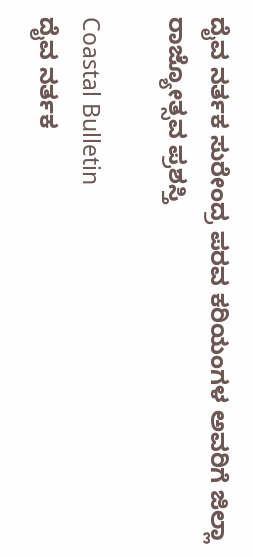ದೈವ ನರ್ತಕ ಸುರೇಂದ್ರ ಪರವ ಕರಿಯಂಗಳ ಅವರಿಗೆ ಜಿಲ್ಲಾ ರಾಜ್ಯೋತ್ಸವ ಪ್ರಶಸ್ತಿ

Coastal Bulletin
ದೈವ ನರ್ತಕ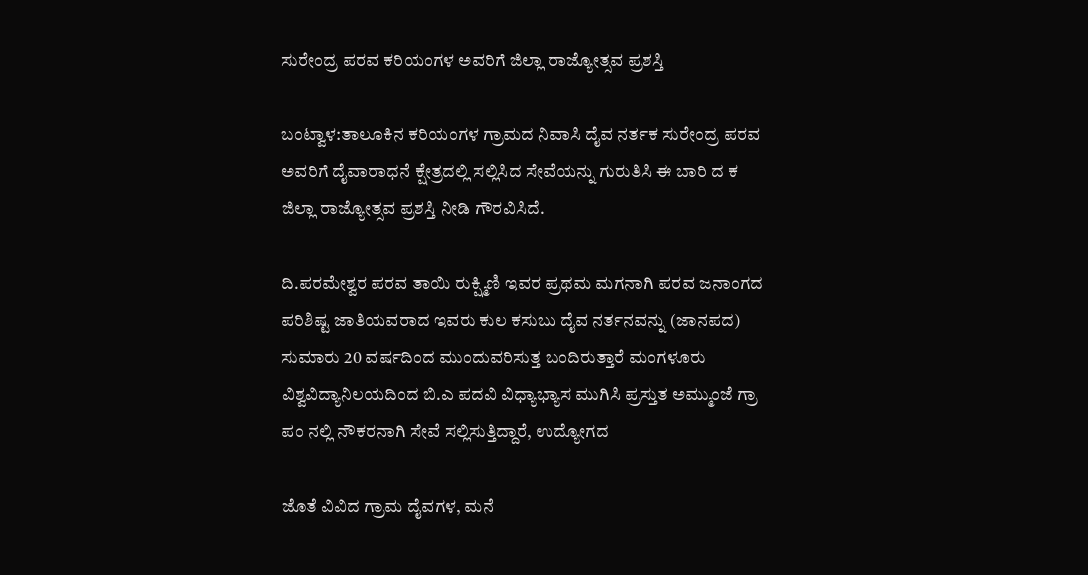ಸುರೇಂದ್ರ ಪರವ ಕರಿಯಂಗಳ ಅವರಿಗೆ ಜಿಲ್ಲಾ ರಾಜ್ಯೋತ್ಸವ ಪ್ರಶಸ್ತಿ

ಬಂಟ್ವಾಳ:ತಾಲೂಕಿನ ಕರಿಯಂಗಳ ಗ್ರಾಮದ ನಿವಾಸಿ ದೈವ ನರ್ತಕ ಸುರೇಂದ್ರ ಪರವ ಅವರಿಗೆ ದೈವಾರಾಧನೆ ಕ್ಷೇತ್ರದಲ್ಲಿ ಸಲ್ಲಿಸಿದ ಸೇವೆಯನ್ನು ಗುರುತಿಸಿ ಈ ಬಾರಿ ದ ಕ ಜಿಲ್ಲಾ ರಾಜ್ಯೋತ್ಸವ ಪ್ರಶಸ್ತಿ ನೀಡಿ ಗೌರವಿಸಿದೆ.

ದಿ.ಪರಮೇಶ್ವರ ಪರವ ತಾಯಿ ರುಕ್ಷ್ಮಿಣಿ ಇವರ ಪ್ರಥಮ ಮಗನಾಗಿ ಪರವ ಜನಾಂಗದ ಪರಿಶಿಷ್ಟ ಜಾತಿಯವರಾದ ಇವರು ಕುಲ ಕಸುಬು ದೈವ ನರ್ತನವನ್ನು (ಜಾನಪದ) ಸುಮಾರು 20 ವರ್ಷದಿಂದ ಮುಂದುವರಿಸುತ್ತ ಬಂದಿರುತ್ತಾರೆ ಮಂಗಳೂರು ವಿಶ್ವವಿದ್ಯಾನಿಲಯದಿಂದ ಬಿ.ಎ ಪದವಿ ವಿಧ್ಯಾಭ್ಯಾಸ ಮುಗಿಸಿ ಪ್ರಸ್ತುತ ಅಮ್ಮುಂಜೆ ಗ್ರಾ ಪಂ ನಲ್ಲಿ ನೌಕರನಾಗಿ ಸೇವೆ ಸಲ್ಲಿಸುತ್ತಿದ್ದಾರೆ, ಉದ್ಯೋಗದ

ಜೊತೆ ವಿವಿದ ಗ್ರಾಮ ದೈವಗಳ, ಮನೆ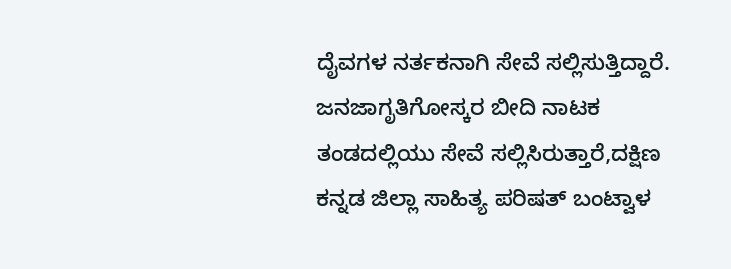ದೈವಗಳ ನರ್ತಕನಾಗಿ ಸೇವೆ ಸಲ್ಲಿಸುತ್ತಿದ್ದಾರೆ. ಜನಜಾಗೃತಿಗೋಸ್ಕರ ಬೀದಿ ನಾಟಕ ತಂಡದಲ್ಲಿಯು ಸೇವೆ ಸಲ್ಲಿಸಿರುತ್ತಾರೆ,ದಕ್ಷಿಣ ಕನ್ನಡ ಜಿಲ್ಲಾ ಸಾಹಿತ್ಯ ಪರಿಷತ್ ಬಂಟ್ವಾಳ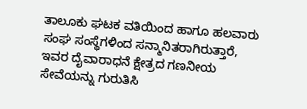ತಾಲೂಕು ಘಟಕ ವತಿಯಿಂದ ಹಾಗೂ ಹಲವಾರು ಸಂಘ ಸಂಸ್ಥೆಗಳಿಂದ ಸನ್ಮಾನಿತರಾಗಿರುತ್ತಾರೆ, ಇವರ ದೈವಾರಾಧನೆ ಕ್ಷೇತ್ರದ ಗಣನೀಯ ಸೇವೆಯನ್ನು ಗುರುತಿಸಿ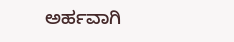ಅರ್ಹವಾಗಿ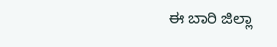ಈ ಬಾರಿ ಜಿಲ್ಲಾ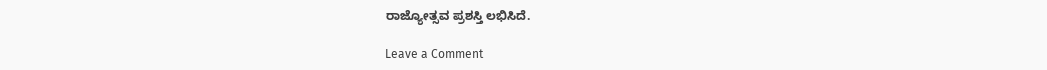ರಾಜ್ಯೋತ್ಸವ ಪ್ರಶಸ್ತಿ ಲಭಿಸಿದೆ.

Leave a Comment